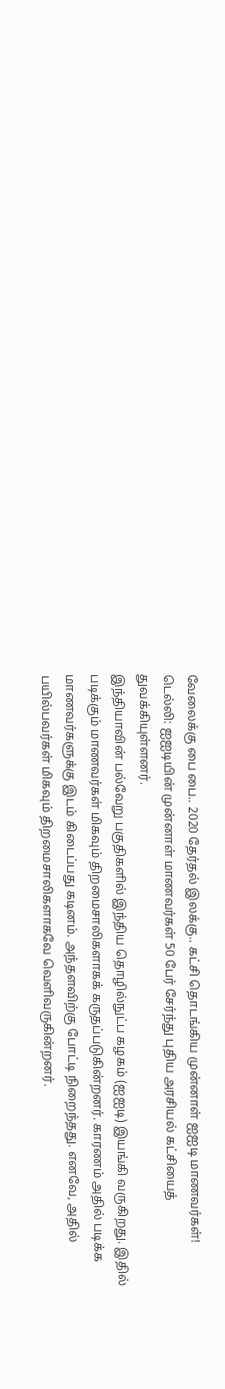வேலைக்கு பை பை.. 2020 தேர்தல் இலக்கு.. கட்சி தொடங்கிய முன்னாள் ஐஐடி மாணவர்கள்!
டெல்லி: ஐஐடியின் முன்னாள் மாணவர்கள் 50 பேர் சேர்ந்து புதிய அரசியல் கட்சியைத் துவக்கியுள்ளனர்.
இந்தியாவின் பல்வேறு பகுதிகளில் இந்திய தொழில்நுட்ப கழகம் (ஐஐடி) இயங்கி வருகிறது. இதில் படிக்கும் மாணவர்கள் மிகவும் திறமைசாலிகளாகக் கருதப்படுகின்றனர். காரணம் அதில் படிக்க மாணவர்களுக்கு இடம் கிடைப்பது கடினம். அந்தளவிற்கு போட்டி நிறைந்தது. எனவே, அதில் பயில்பவர்கள் மிகவும் திறமைசாலிகளாகவே வெளிவருகின்றனர்.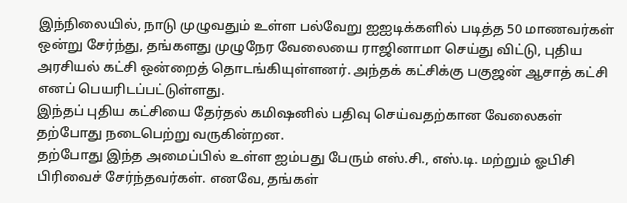இந்நிலையில், நாடு முழுவதும் உள்ள பல்வேறு ஐஐடிக்களில் படித்த 50 மாணவர்கள் ஒன்று சேர்ந்து, தங்களது முழுநேர வேலையை ராஜினாமா செய்து விட்டு, புதிய அரசியல் கட்சி ஒன்றைத் தொடங்கியுள்ளனர். அந்தக் கட்சிக்கு பகுஜன் ஆசாத் கட்சி எனப் பெயரிடப்பட்டுள்ளது.
இந்தப் புதிய கட்சியை தேர்தல் கமிஷனில் பதிவு செய்வதற்கான வேலைகள் தற்போது நடைபெற்று வருகின்றன.
தற்போது இந்த அமைப்பில் உள்ள ஐம்பது பேரும் எஸ்.சி., எஸ்.டி. மற்றும் ஓபிசி பிரிவைச் சேர்ந்தவர்கள். எனவே, தங்கள்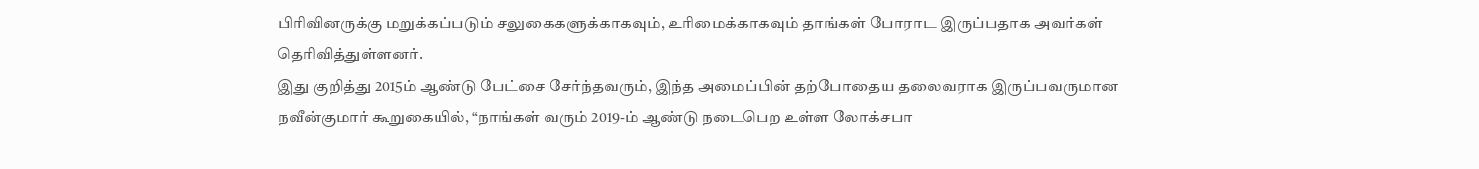பிரிவினருக்கு மறுக்கப்படும் சலுகைகளுக்காகவும், உரிமைக்காகவும் தாங்கள் போராட இருப்பதாக அவர்கள் தெரிவித்துள்ளனர்.
இது குறித்து 2015ம் ஆண்டு பேட்சை சேர்ந்தவரும், இந்த அமைப்பின் தற்போதைய தலைவராக இருப்பவருமான நவீன்குமார் கூறுகையில், “நாங்கள் வரும் 2019-ம் ஆண்டு நடைபெற உள்ள லோக்சபா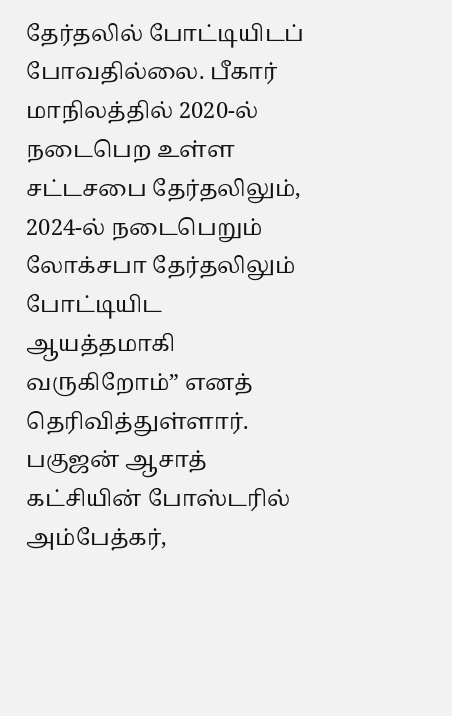தேர்தலில் போட்டியிடப் போவதில்லை. பீகார் மாநிலத்தில் 2020-ல் நடைபெற உள்ள சட்டசபை தேர்தலிலும், 2024-ல் நடைபெறும் லோக்சபா தேர்தலிலும் போட்டியிட ஆயத்தமாகி வருகிறோம்” எனத் தெரிவித்துள்ளார்.
பகுஜன் ஆசாத் கட்சியின் போஸ்டரில் அம்பேத்கர்,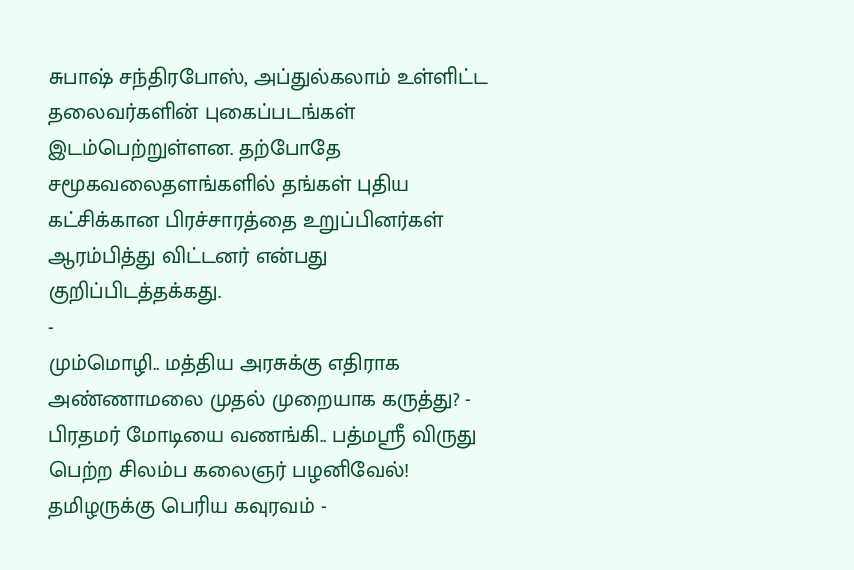சுபாஷ் சந்திரபோஸ், அப்துல்கலாம் உள்ளிட்ட தலைவர்களின் புகைப்படங்கள் இடம்பெற்றுள்ளன. தற்போதே சமூகவலைதளங்களில் தங்கள் புதிய கட்சிக்கான பிரச்சாரத்தை உறுப்பினர்கள் ஆரம்பித்து விட்டனர் என்பது குறிப்பிடத்தக்கது.
-
மும்மொழி.. மத்திய அரசுக்கு எதிராக அண்ணாமலை முதல் முறையாக கருத்து? -
பிரதமர் மோடியை வணங்கி.. பத்மஸ்ரீ விருது பெற்ற சிலம்ப கலைஞர் பழனிவேல்! தமிழருக்கு பெரிய கவுரவம் -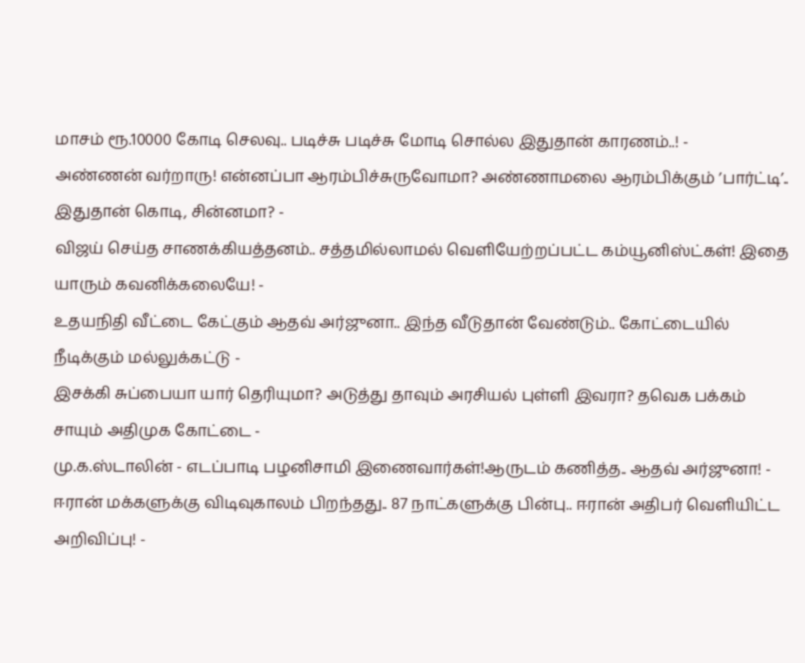மாசம் ரூ.10000 கோடி செலவு.. படிச்சு படிச்சு மோடி சொல்ல இதுதான் காரணம்..! -
அண்ணன் வர்றாரு! என்னப்பா ஆரம்பிச்சுருவோமா? அண்ணாமலை ஆரம்பிக்கும் ’பார்ட்டி’.. இதுதான் கொடி, சின்னமா? -
விஜய் செய்த சாணக்கியத்தனம்.. சத்தமில்லாமல் வெளியேற்றப்பட்ட கம்யூனிஸ்ட்கள்! இதை யாரும் கவனிக்கலையே! -
உதயநிதி வீட்டை கேட்கும் ஆதவ் அர்ஜுனா.. இந்த வீடுதான் வேண்டும்.. கோட்டையில் நீடிக்கும் மல்லுக்கட்டு -
இசக்கி சுப்பையா யார் தெரியுமா? அடுத்து தாவும் அரசியல் புள்ளி இவரா? தவெக பக்கம் சாயும் அதிமுக கோட்டை -
மு.க.ஸ்டாலின் - எடப்பாடி பழனிசாமி இணைவார்கள்!ஆருடம் கணித்த.. ஆதவ் அர்ஜுனா! -
ஈரான் மக்களுக்கு விடிவுகாலம் பிறந்தது.. 87 நாட்களுக்கு பின்பு.. ஈரான் அதிபர் வெளியிட்ட அறிவிப்பு! -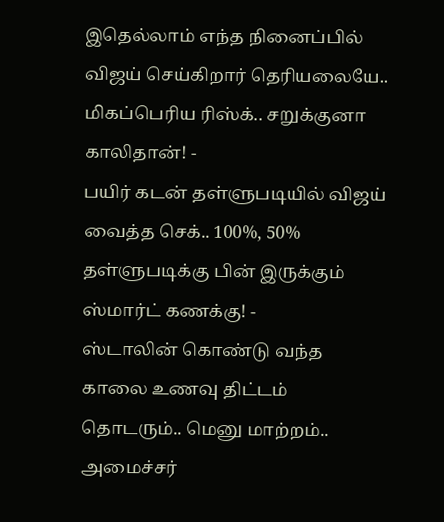இதெல்லாம் எந்த நினைப்பில் விஜய் செய்கிறார் தெரியலையே.. மிகப்பெரிய ரிஸ்க்.. சறுக்குனா காலிதான்! -
பயிர் கடன் தள்ளுபடியில் விஜய் வைத்த செக்.. 100%, 50% தள்ளுபடிக்கு பின் இருக்கும் ஸ்மார்ட் கணக்கு! -
ஸ்டாலின் கொண்டு வந்த காலை உணவு திட்டம் தொடரும்.. மெனு மாற்றம்.. அமைச்சர்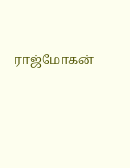ராஜ்மோகன்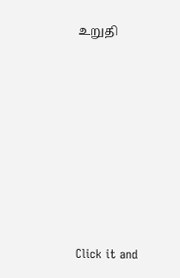உறுதி












Click it and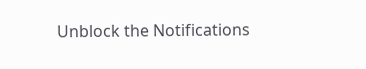Unblock the Notifications